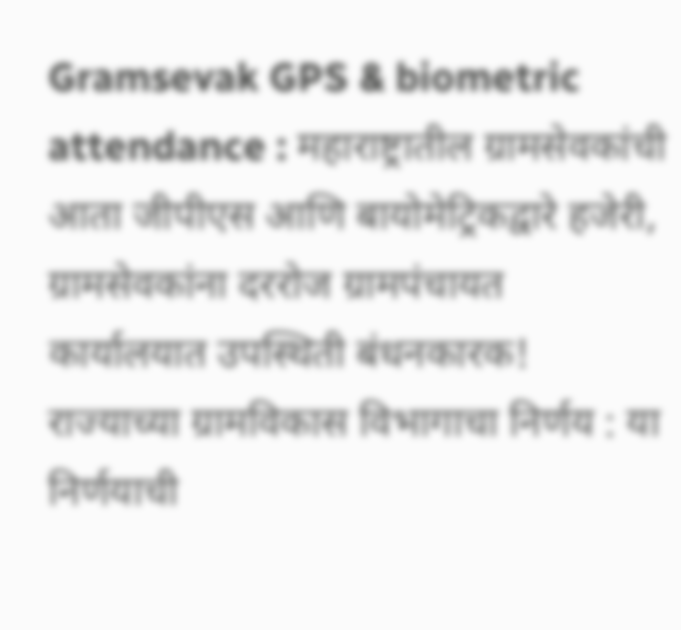Gramsevak GPS & biometric attendance : महाराष्ट्रातील ग्रामसेवकांची आता जीपीएस आणि बायोमेट्रिकद्वारे हजेरी, ग्रामसेवकांना दररोज ग्रामपंचायत कार्यालयात उपस्थिती बंधनकारक!
राज्याच्या ग्रामविकास विभागाचा निर्णय : या निर्णयाची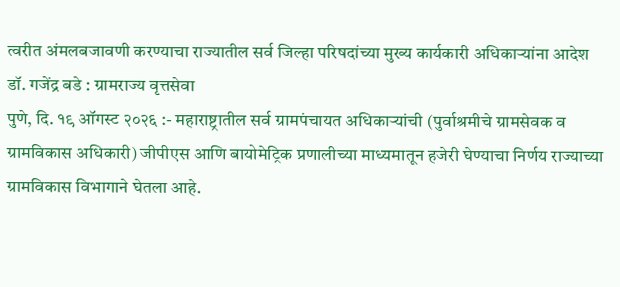त्वरीत अंमलबजावणी करण्याचा राज्यातील सर्व जिल्हा परिषदांच्या मुख्य कार्यकारी अधिकाऱ्यांना आदेश
डॉ. गजेंद्र बडे : ग्रामराज्य वृत्तसेवा
पुणे, दि. १९ ऑगस्ट २०२६ :- महाराष्ट्रातील सर्व ग्रामपंचायत अधिकाऱ्यांची (पुर्वाश्रमीचे ग्रामसेवक व ग्रामविकास अधिकारी) जीपीएस आणि बायोमेट्रिक प्रणालीच्या माध्यमातून हजेरी घेण्याचा निर्णय राज्याच्या ग्रामविकास विभागाने घेतला आहे.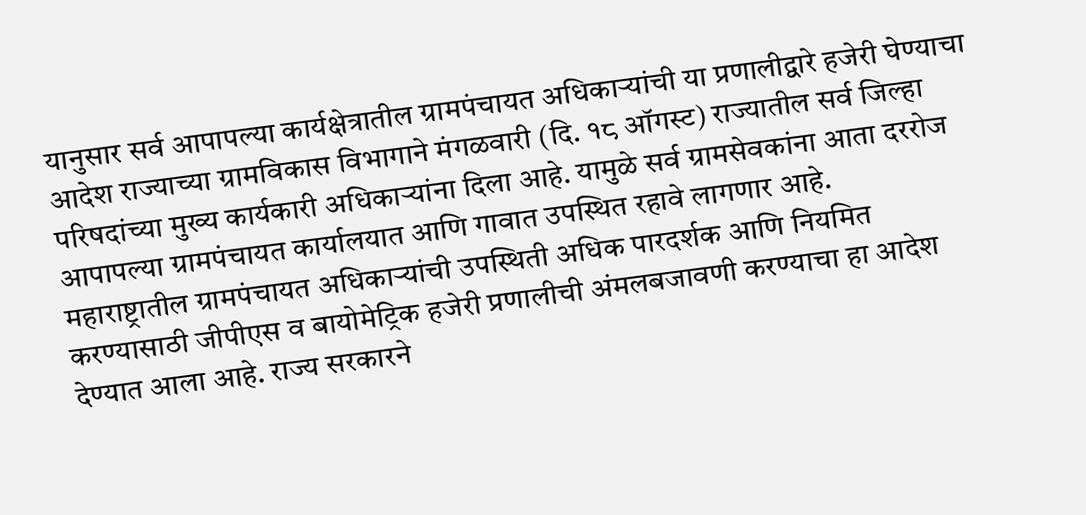यानुसार सर्व आपापल्या कार्यक्षेत्रातील ग्रामपंचायत अधिकाऱ्यांची या प्रणालीद्वारे हजेरी घेण्याचा आदेश राज्याच्या ग्रामविकास विभागाने मंगळवारी (दि. १८ ऑगस्ट) राज्यातील सर्व जिल्हा परिषदांच्या मुख्य कार्यकारी अधिकाऱ्यांना दिला आहे. यामुळे सर्व ग्रामसेवकांना आता दररोज आपापल्या ग्रामपंचायत कार्यालयात आणि गावात उपस्थित रहावे लागणार आहे.
महाराष्ट्रातील ग्रामपंचायत अधिकाऱ्यांची उपस्थिती अधिक पारदर्शक आणि नियमित करण्यासाठी जीपीएस व बायोमेट्रिक हजेरी प्रणालीची अंमलबजावणी करण्याचा हा आदेश देण्यात आला आहे. राज्य सरकारने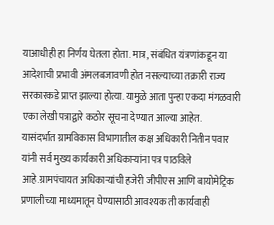याआधीही हा निर्णय घेतला होता. मात्र, संबंधित यंत्रणांकडून या आदेशाची प्रभावी अंमलबजावणी होत नसल्याच्या तक्रारी राज्य सरकारकडे प्राप्त झाल्या होत्या. यामुळे आता पुन्हा एकदा मंगळवारी एका लेखी पत्राद्वारे कठोर सूचना देण्यात आल्या आहेत.
यासंदर्भात ग्रामविकास विभागातील कक्ष अधिकारी नितीन पवार यांनी सर्व मुख्य कार्यकारी अधिकाऱ्यांना पत्र पाठविले आहे.ग्रामपंचायत अधिकाऱ्यांची हजेरी जीपीएस आणि बायोमेट्रिक प्रणालीच्या माध्यमातून घेण्यासाठी आवश्यक ती कार्यवाही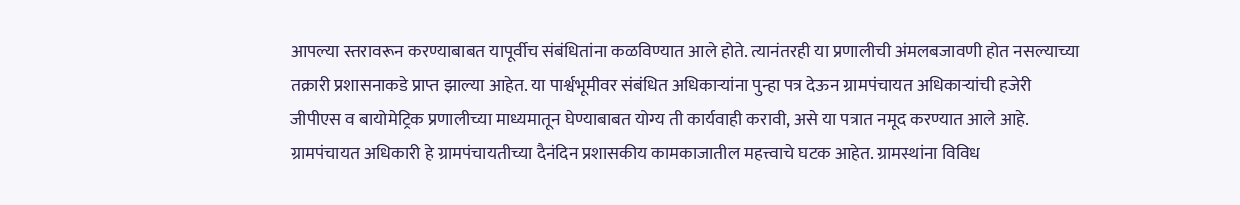आपल्या स्तरावरून करण्याबाबत यापूर्वीच संबंधितांना कळविण्यात आले होते. त्यानंतरही या प्रणालीची अंमलबजावणी होत नसल्याच्या तक्रारी प्रशासनाकडे प्राप्त झाल्या आहेत. या पार्श्वभूमीवर संबंधित अधिकाऱ्यांना पुन्हा पत्र देऊन ग्रामपंचायत अधिकाऱ्यांची हजेरी जीपीएस व बायोमेट्रिक प्रणालीच्या माध्यमातून घेण्याबाबत योग्य ती कार्यवाही करावी, असे या पत्रात नमूद करण्यात आले आहे.
ग्रामपंचायत अधिकारी हे ग्रामपंचायतीच्या दैनंदिन प्रशासकीय कामकाजातील महत्त्वाचे घटक आहेत. ग्रामस्थांना विविध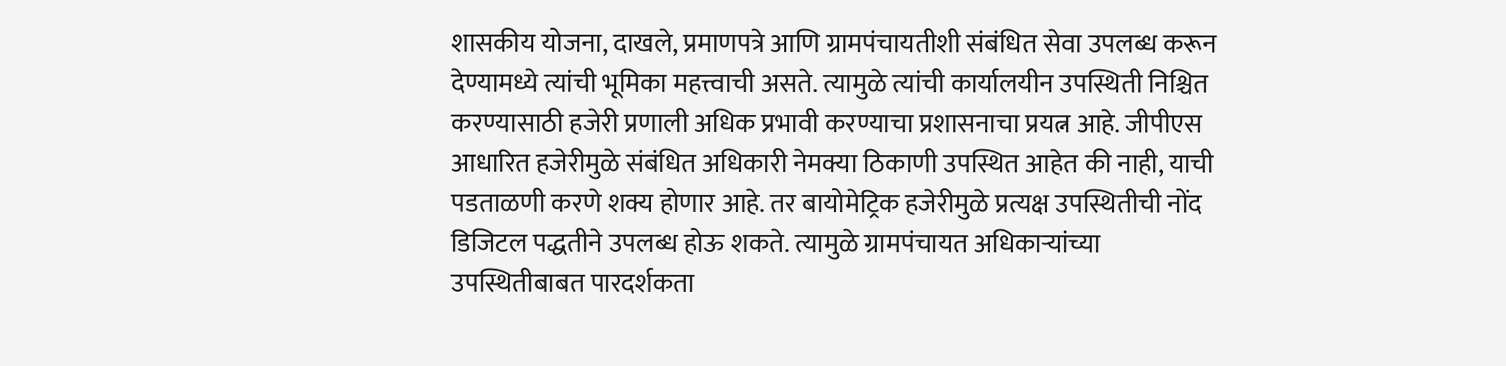शासकीय योजना, दाखले, प्रमाणपत्रे आणि ग्रामपंचायतीशी संबंधित सेवा उपलब्ध करून देण्यामध्ये त्यांची भूमिका महत्त्वाची असते. त्यामुळे त्यांची कार्यालयीन उपस्थिती निश्चित करण्यासाठी हजेरी प्रणाली अधिक प्रभावी करण्याचा प्रशासनाचा प्रयत्न आहे. जीपीएस आधारित हजेरीमुळे संबंधित अधिकारी नेमक्या ठिकाणी उपस्थित आहेत की नाही, याची पडताळणी करणे शक्य होणार आहे. तर बायोमेट्रिक हजेरीमुळे प्रत्यक्ष उपस्थितीची नोंद डिजिटल पद्धतीने उपलब्ध होऊ शकते. त्यामुळे ग्रामपंचायत अधिकाऱ्यांच्या उपस्थितीबाबत पारदर्शकता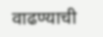वाढण्याची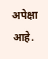अपेक्षा आहे.